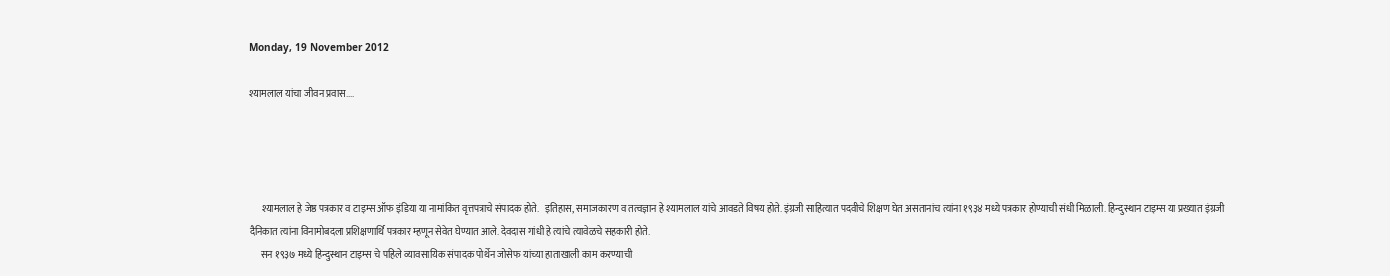Monday, 19 November 2012

श्यामलाल यांचा जीवन प्रवास....




      श्यामलाल हे जेष्ठ पत्रकार व टाइम्स ऑफ इंडिया या नामांकित वृत्तपत्राचे संपादक होते.   इतिहास, समाजकारण व तत्वज्ञान हे श्यामलाल यांचे आवडते विषय होते. इंग्रजी साहित्यात पदवीचे शिक्षण घेत असतानांच त्यांना १९३४ मध्ये पत्रकार होण्याची संधी मिळाली. हिन्दुस्थान टाइम्स या प्रख्यात इंग्रजी दैनिकात त्यांना विनामोबदला प्रशिक्षणार्थि पत्रकार म्हणून सेवेत घेण्यात आले. देवदास गांधी हे त्यांचे त्यावेळचे सहकारी होते.
      सन १९३७ मध्ये हिन्दुस्थान टाइम्स चे पहिले व्यावसायिक संपादक पोर्थेन जोसेफ यांच्या हाताखाली काम करण्याची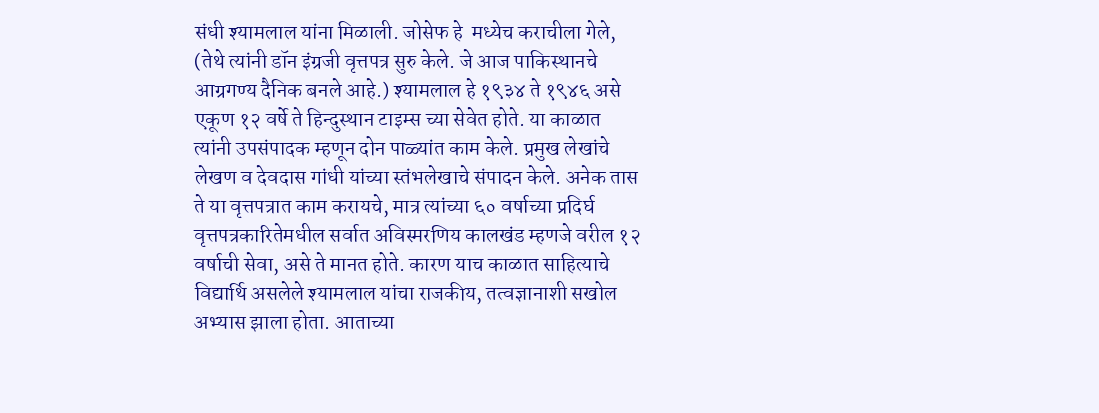संधी श्यामलाल यांना मिळाली. जोसेफ हे  मध्येच कराचीला गेले, (तेथे त्यांनी डॉन इंग्रजी वृत्तपत्र सुरु केले. जे आज पाकिस्थानचे आग्रगण्य दैनिक बनले आहे.) श्यामलाल हे १९३४ ते १९४६ असे एकूण १२ वर्षे ते हिन्दुस्थान टाइम्स च्या सेवेत होते. या काळात त्यांनी उपसंपादक म्हणून दोन पाळ्यांत काम केले. प्रमुख लेखांचे लेखण व देवदास गांधी यांच्या स्तंभलेखाचे संपादन केले. अनेक तास ते या वृत्तपत्रात काम करायचे, मात्र त्यांच्या ६० वर्षाच्या प्रदिर्घ वृत्तपत्रकारितेमधील सर्वात अविस्मरणिय कालखंड म्हणजे वरील १२ वर्षाची सेवा, असे ते मानत होते. कारण याच काळात साहित्याचे विद्यार्थि असलेले श्यामलाल यांचा राजकीय, तत्वज्ञानाशी सखोल अभ्यास झाला होता. आताच्या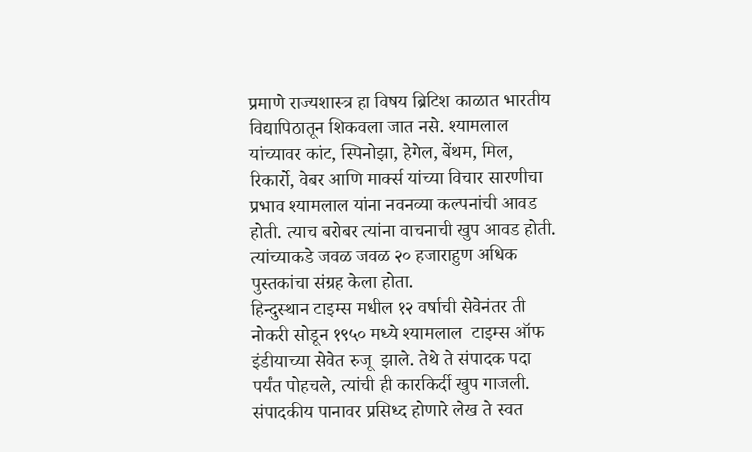प्रमाणे राज्यशास्त्र हा विषय ब्रिटिश काळात भारतीय विद्यापिठातून शिकवला जात नसे. श्यामलाल यांच्यावर कांट, स्पिनोझा, हेगेल, बेंथम, मिल, रिकार्रो, वेबर आणि मार्क्स यांच्या विचार सारणीचा प्रभाव श्यामलाल यांना नवनव्या कल्पनांची आवड होती. त्याच बरोबर त्यांना वाचनाची खुप आवड होती. त्यांच्याकडे जवळ जवळ २० हजाराहुण अधिक पुस्तकांचा संग्रह केला होता.
हिन्दुस्थान टाइम्स मधील १२ वर्षाची सेवेनंतर ती नोकरी सोडून १९५० मध्ये श्यामलाल  टाइम्स ऑफ इंडीयाच्या सेवेत रुजू  झाले. तेथे ते संपादक पदा पर्यंत पोहचले, त्यांची ही कारकिर्दी खुप गाजली. संपादकीय पानावर प्रसिध्द होणारे लेख ते स्वत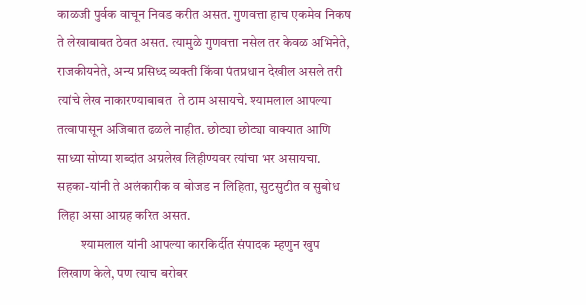काळजी पुर्वक वाचून निवड करीत असत. गुणवत्ता हाच एकमेव निकष ते लेखाबाबत ठेवत असत. त्यामुळे गुणवत्ता नसेल तर केवळ अभिनेते, राजकीयनेते, अन्य प्रसिध्द व्यक्ती किंवा पंतप्रधान देखील असले तरी त्यांचे लेख नाकारण्याबाबत  ते ठाम असायचे. श्यामलाल आपल्या तत्वापासून अजिबात ढळले नाहीत. छोट्या छोट्या वाक्यात आणि साध्या सोप्या शब्दांत अग्रलेख लिहीण्यवर त्यांचा भर असायचा. सहका-यांनी ते अलंकारीक व बोजड न लिहिता, सुटसुटीत व सुबोध लिहा असा आग्रह करित असत.
         श्यामलाल यांनी आपल्या कारकिर्दीत संपादक म्हणुन खुप लिखाण केले, पण त्याच बरोबर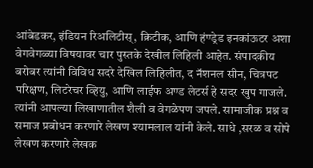आंबेडकर, इंडियन रिअलिटीस्, क्रिटीक, आणि हंण्ड्रेड इनकांऊटर अशा वेगवेगळ्या विषयावर चार पुस्तके देखील लिहिली आहेत. संपादकीय बरोबर त्यांनी विविध सदरे देखिल लिहिलीत, द नॅशनल सीन, चित्रपट परिक्षण, लिटरेचर व्हियु, आणि लाईफ अण्ड लेटर्स हे सदर खुप गाजले.  त्यांनी आपल्या लिखाणातील शैली व वेगळेपण जपले. सामाजीक प्रश्न व समाज प्रबोधन करणारे लेखण श्यामलाल यांनी केले. साधे ,सरळ व सोपे लेखण करणारे लेखक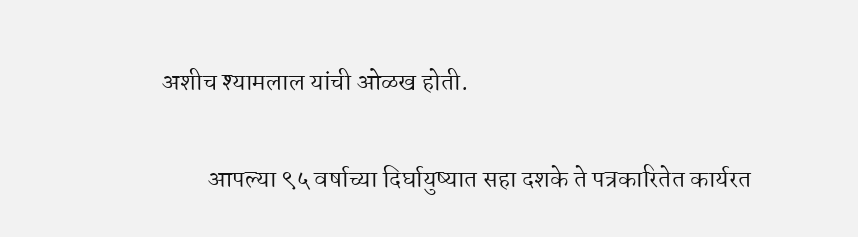अशीच श्यामलाल यांची ओळख होती.

         आपल्या ९५ वर्षाच्या दिर्घायुष्यात सहा दशके ते पत्रकारितेत कार्यरत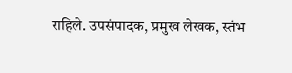राहिले. उपसंपादक, प्रमुख लेखक, स्तंभ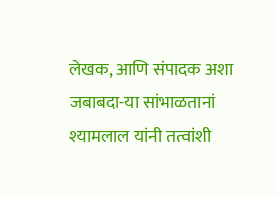लेखक, आणि संपादक अशा जबाबदा-या सांभाळतानां श्यामलाल यांनी तत्वांशी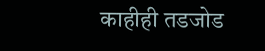काहीही तडजोड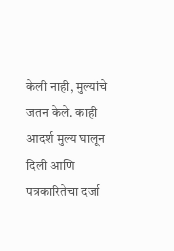केली नाही, मुल्यांचे जतन केले. काही आदर्श मुल्य घालून दिली आणि पत्रकारितेचा दर्जा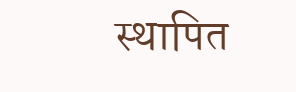स्थापित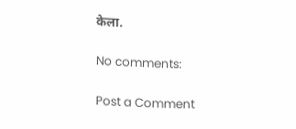केला.

No comments:

Post a Comment